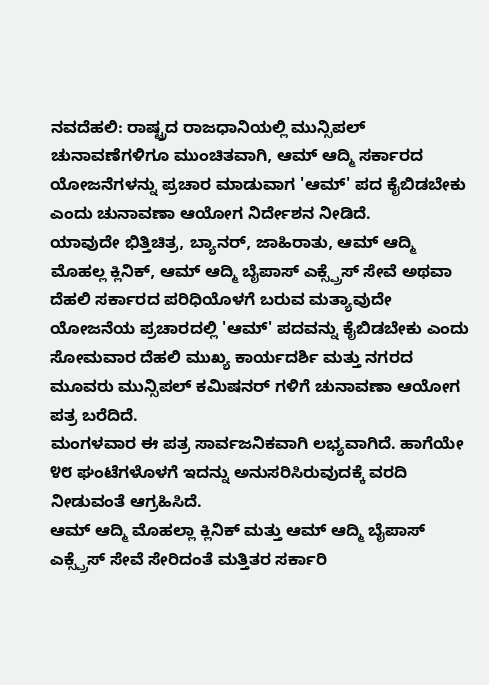ನವದೆಹಲಿ: ರಾಷ್ಟ್ರದ ರಾಜಧಾನಿಯಲ್ಲಿ ಮುನ್ಸಿಪಲ್ ಚುನಾವಣೆಗಳಿಗೂ ಮುಂಚಿತವಾಗಿ, ಆಮ್ ಆದ್ಮಿ ಸರ್ಕಾರದ ಯೋಜನೆಗಳನ್ನು ಪ್ರಚಾರ ಮಾಡುವಾಗ 'ಆಮ್' ಪದ ಕೈಬಿಡಬೇಕು ಎಂದು ಚುನಾವಣಾ ಆಯೋಗ ನಿರ್ದೇಶನ ನೀಡಿದೆ.
ಯಾವುದೇ ಭಿತ್ತಿಚಿತ್ರ, ಬ್ಯಾನರ್, ಜಾಹಿರಾತು, ಆಮ್ ಆದ್ಮಿ ಮೊಹಲ್ಲ ಕ್ಲಿನಿಕ್, ಆಮ್ ಆದ್ಮಿ ಬೈಪಾಸ್ ಎಕ್ಸ್ಪ್ರೆಸ್ ಸೇವೆ ಅಥವಾ ದೆಹಲಿ ಸರ್ಕಾರದ ಪರಿಧಿಯೊಳಗೆ ಬರುವ ಮತ್ಯಾವುದೇ ಯೋಜನೆಯ ಪ್ರಚಾರದಲ್ಲಿ 'ಆಮ್' ಪದವನ್ನು ಕೈಬಿಡಬೇಕು ಎಂದು ಸೋಮವಾರ ದೆಹಲಿ ಮುಖ್ಯ ಕಾರ್ಯದರ್ಶಿ ಮತ್ತು ನಗರದ ಮೂವರು ಮುನ್ಸಿಪಲ್ ಕಮಿಷನರ್ ಗಳಿಗೆ ಚುನಾವಣಾ ಆಯೋಗ ಪತ್ರ ಬರೆದಿದೆ.
ಮಂಗಳವಾರ ಈ ಪತ್ರ ಸಾರ್ವಜನಿಕವಾಗಿ ಲಭ್ಯವಾಗಿದೆ. ಹಾಗೆಯೇ ೪೮ ಘಂಟೆಗಳೊಳಗೆ ಇದನ್ನು ಅನುಸರಿಸಿರುವುದಕ್ಕೆ ವರದಿ ನೀಡುವಂತೆ ಆಗ್ರಹಿಸಿದೆ.
ಆಮ್ ಆದ್ಮಿ ಮೊಹಲ್ಲಾ ಕ್ಲಿನಿಕ್ ಮತ್ತು ಆಮ್ ಆದ್ಮಿ ಬೈಪಾಸ್ ಎಕ್ಸ್ಪ್ರೆಸ್ ಸೇವೆ ಸೇರಿದಂತೆ ಮತ್ತಿತರ ಸರ್ಕಾರಿ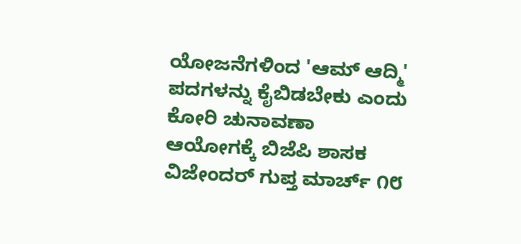ಯೋಜನೆಗಳಿಂದ 'ಆಮ್ ಆದ್ಮಿ' ಪದಗಳನ್ನು ಕೈಬಿಡಬೇಕು ಎಂದು ಕೋರಿ ಚುನಾವಣಾ ಆಯೋಗಕ್ಕೆ ಬಿಜೆಪಿ ಶಾಸಕ ವಿಜೇಂದರ್ ಗುಪ್ತ ಮಾರ್ಚ್ ೧೮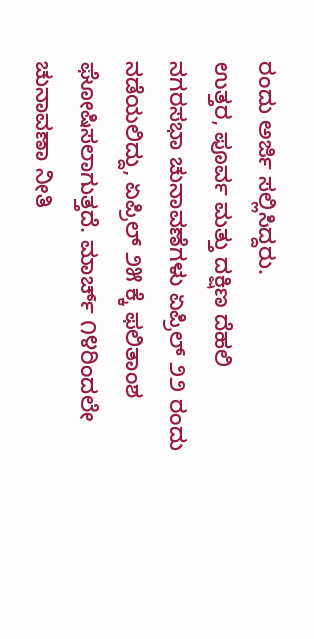ರಂದು ಅರ್ಜಿ ಸಲ್ಲಿಸಿದ್ದರು.
ಉತ್ತರ, ಪೂರ್ವ ಮತ್ತು ದಕ್ಷಿಣ ದೆಹಲಿ ನಗರಸಭಾ ಚುನಾವಣೆಗಳು ಏಪ್ರಿಲ್ ೨೨ ರಂದು ನಡೆಯಲಿದ್ದು, ಏಪ್ರಿಲ್ ೨೫ ಕ್ಕೆ ಫಲಿತಾಂಶ ಘೋಷಿಸಲಾಗುತ್ತದೆ. ಮಾರ್ಚ್ ೧೪ರಿಂದಲೇ ಚುನಾವಣಾ ನೀತಿ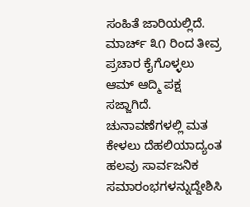ಸಂಹಿತೆ ಜಾರಿಯಲ್ಲಿದೆ.
ಮಾರ್ಚ್ ೩೧ ರಿಂದ ತೀವ್ರ ಪ್ರಚಾರ ಕೈಗೊಳ್ಳಲು ಆಮ್ ಆದ್ಮಿ ಪಕ್ಷ ಸಜ್ಜಾಗಿದೆ. ಚುನಾವಣೆಗಳಲ್ಲಿ ಮತ ಕೇಳಲು ದೆಹಲಿಯಾದ್ಯಂತ ಹಲವು ಸಾರ್ವಜನಿಕ ಸಮಾರಂಭಗಳನ್ನುದ್ದೇಶಿಸಿ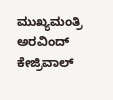ಮುಖ್ಯಮಂತ್ರಿ ಅರವಿಂದ್ ಕೇಜ್ರಿವಾಲ್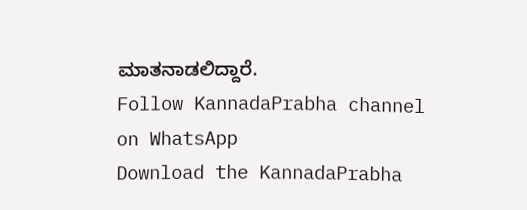ಮಾತನಾಡಲಿದ್ದಾರೆ.
Follow KannadaPrabha channel on WhatsApp
Download the KannadaPrabha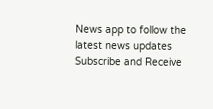News app to follow the latest news updates
Subscribe and Receive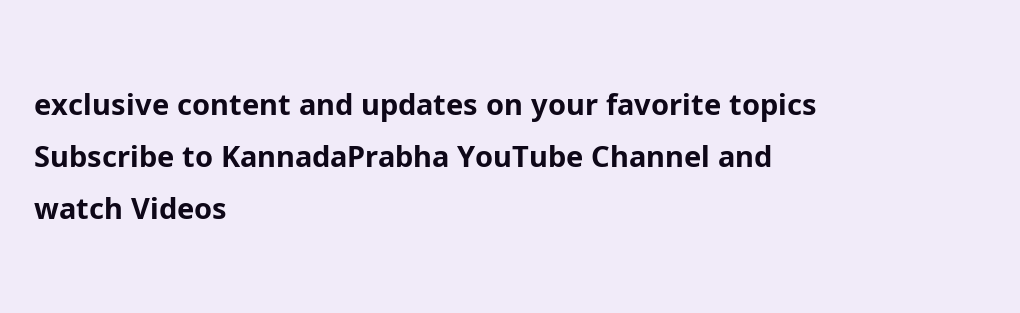exclusive content and updates on your favorite topics
Subscribe to KannadaPrabha YouTube Channel and watch Videos